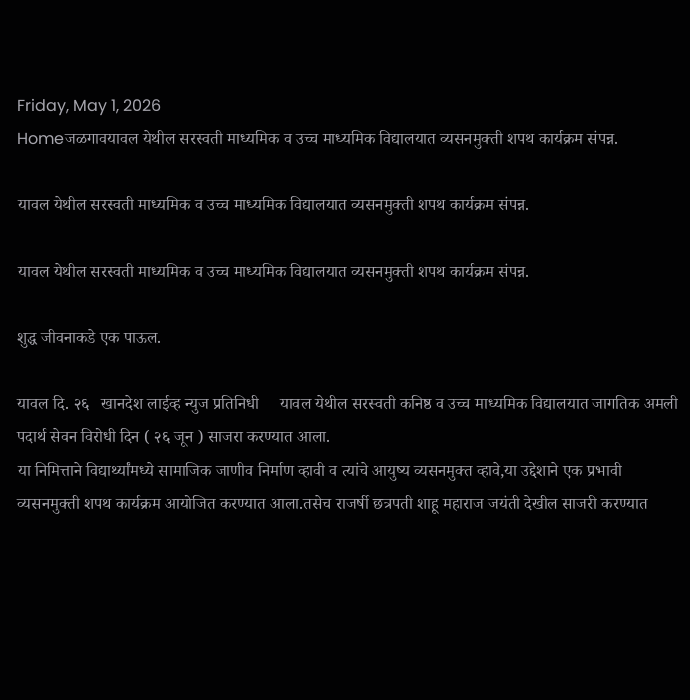Friday, May 1, 2026
Homeजळगावयावल येथील सरस्वती माध्यमिक व उच्च माध्यमिक विद्यालयात व्यसनमुक्ती शपथ कार्यक्रम संपन्न.

यावल येथील सरस्वती माध्यमिक व उच्च माध्यमिक विद्यालयात व्यसनमुक्ती शपथ कार्यक्रम संपन्न.

यावल येथील सरस्वती माध्यमिक व उच्च माध्यमिक विद्यालयात व्यसनमुक्ती शपथ कार्यक्रम संपन्न.

शुद्ध जीवनाकडे एक पाऊल.

यावल दि. २६   खानदेश लाईव्ह न्युज प्रतिनिधी     यावल येथील सरस्वती कनिष्ठ व उच्च माध्यमिक विद्यालयात जागतिक अमली पदार्थ सेवन विरोधी दिन ( २६ जून ) साजरा करण्यात आला.
या निमित्ताने विद्यार्थ्यांमध्ये सामाजिक जाणीव निर्माण व्हावी व त्यांचे आयुष्य व्यसनमुक्त व्हावे,या उद्देशाने एक प्रभावी व्यसनमुक्ती शपथ कार्यक्रम आयोजित करण्यात आला.तसेच राजर्षी छत्रपती शाहू महाराज जयंती देखील साजरी करण्यात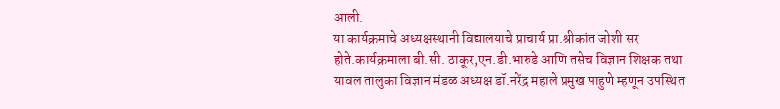आली.
या कार्यक्रमाचे अध्यक्षस्थानी विद्यालयाचे प्राचार्य प्रा.श्रीकांत जोशी सर होते.कार्यक्रमाला बी.सी. ठाकूर,एन.डी.भारुडे आणि तसेच विज्ञान शिक्षक तथा यावल तालुका विज्ञान मंडळ अध्यक्ष डॉ.नरेंद्र महाले प्रमुख पाहुणे म्हणून उपस्थित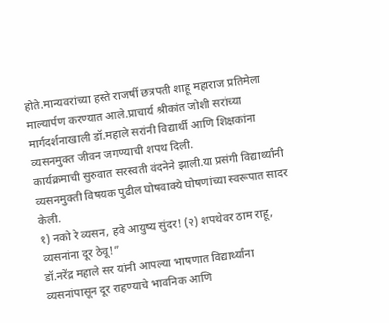होते.मान्यवरांच्या हस्ते राजर्षी छत्रपती शाहू महाराज प्रतिमेला माल्यार्पण करण्यात आले.प्राचार्य श्रीकांत जोशी सरांच्या मार्गदर्शनाखाली डॉ.महाले सरांनी विद्यार्थी आणि शिक्षकांना व्यसनमुक्त जीवन जगण्याची शपथ दिली.
कार्यक्रमाची सुरुवात सरस्वती वंदनेने झाली.या प्रसंगी विद्यार्थ्यांनी व्यसनमुक्ती विषयक पुढील घोषवाक्ये घोषणांच्या स्वरूपात सादर केली.
१) नको रे व्यसन, हवे आयुष्य सुंदर! (२) शपथेवर ठाम राहू, व्यसनांना दूर ठेवू!”
डॉ.नरेंद्र महाले सर यांनी आपल्या भाषणात विद्यार्थ्यांना व्यसनांपासून दूर राहण्याचे भावनिक आणि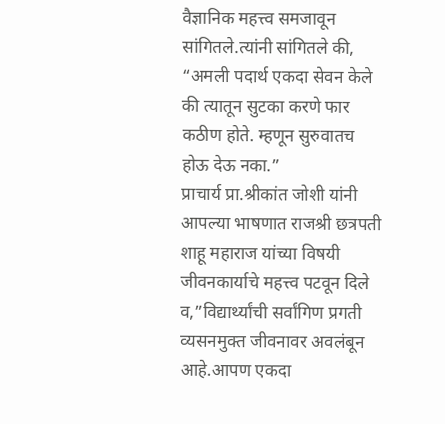वैज्ञानिक महत्त्व समजावून सांगितले.त्यांनी सांगितले की, “अमली पदार्थ एकदा सेवन केले की त्यातून सुटका करणे फार कठीण होते. म्हणून सुरुवातच होऊ देऊ नका.”
प्राचार्य प्रा.श्रीकांत जोशी यांनी आपल्या भाषणात राजश्री छत्रपती शाहू महाराज यांच्या विषयी जीवनकार्याचे महत्त्व पटवून दिले व,”विद्यार्थ्यांची सर्वांगिण प्रगती व्यसनमुक्त जीवनावर अवलंबून आहे.आपण एकदा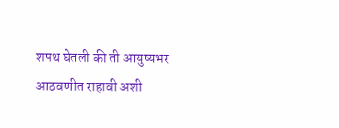शपथ घेतली की ती आयुष्यभर आठवणीत राहावी अशी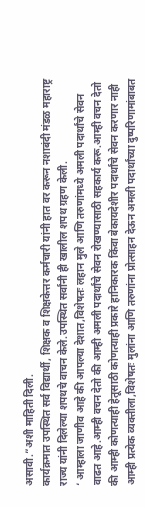असावी.”अशी माहिती दिली.
कार्यक्रमात उपस्थित सर्व विद्यार्थी, शिक्षक व शिक्षकेत्तर कर्मचारी यांनी हात वर करून नशाबंदी मंडळ महाराष्ट्र राज्य यांनी दिलेल्या शपथचे वाचन केले.उपस्थित सर्वांनी ही खालील शपथ ग्रहण केली.
‘ आम्हाला जाणीव आहे की आपल्या देशात,विशेषतः लहान मुले आणि तरुणांमध्ये अमली पदार्थांचे सेवन वाढत आहे.आम्ही वचन देतो की आम्ही अमली पदार्थांचे सेवन रोखण्यासाठी सहकार्य करू.आम्ही वचन देतो की आम्ही कोणत्याही हेतूसाठी कोणत्याही प्रकारे हानिकारक किंवा बेकायदेशीर पदार्थांचे सेवन करणार नाही
आम्ही प्रत्येक व्यक्तीला,विशेषतः मुलांना आणि तरुणांना प्रोत्साहन देऊन अमली पदार्थांच्या दुष्परिणामांबाबत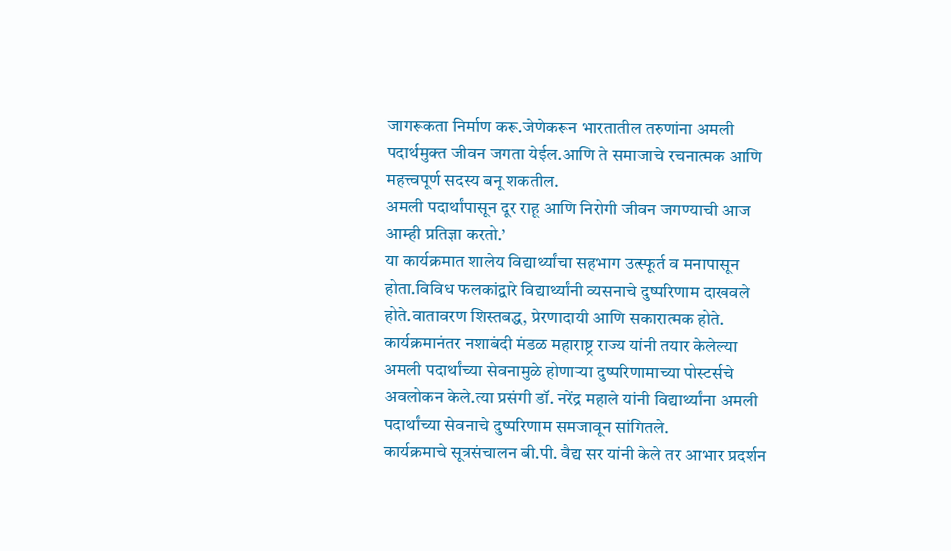जागरूकता निर्माण करू.जेणेकरून भारतातील तरुणांना अमली पदार्थमुक्त जीवन जगता येईल.आणि ते समाजाचे रचनात्मक आणि महत्त्वपूर्ण सदस्य बनू शकतील.
अमली पदार्थांपासून दूर राहू आणि निरोगी जीवन जगण्याची आज आम्ही प्रतिज्ञा करतो.’
या कार्यक्रमात शालेय विद्यार्थ्यांचा सहभाग उत्स्फूर्त व मनापासून होता.विविध फलकांद्वारे विद्यार्थ्यांनी व्यसनाचे दुष्परिणाम दाखवले होते.वातावरण शिस्तबद्ध, प्रेरणादायी आणि सकारात्मक होते. कार्यक्रमानंतर नशाबंदी मंडळ महाराष्ट्र राज्य यांनी तयार केलेल्या अमली पदार्थांच्या सेवनामुळे होणाऱ्या दुष्परिणामाच्या पोस्टर्सचे अवलोकन केले.त्या प्रसंगी डॉ. नरेंद्र महाले यांनी विद्यार्थ्यांना अमली पदार्थांच्या सेवनाचे दुष्परिणाम समजावून सांगितले.
कार्यक्रमाचे सूत्रसंचालन बी.पी. वैद्य सर यांनी केले तर आभार प्रदर्शन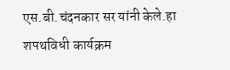एस.बी.चंदनकार सर यांनी केले.हा शपथविधी कार्यक्रम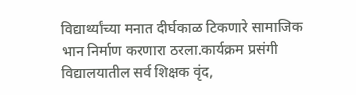विद्यार्थ्यांच्या मनात दीर्घकाळ टिकणारे सामाजिक भान निर्माण करणारा ठरला.कार्यक्रम प्रसंगी विद्यालयातील सर्व शिक्षक वृंद,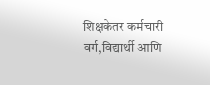शिक्षकेतर कर्मचारी वर्ग,विद्यार्थी आणि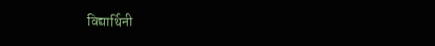विद्यार्थिनी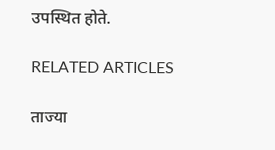उपस्थित होते.

RELATED ARTICLES

ताज्या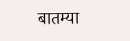बातम्या